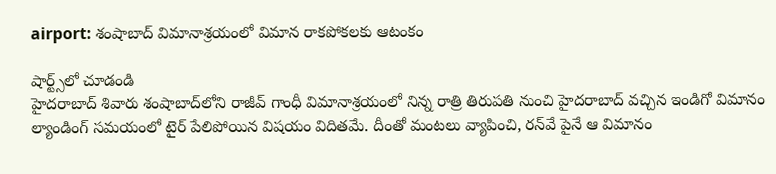airport: శంషాబాద్‌ విమానాశ్రయంలో విమాన రాకపోకలకు ఆటంకం

షార్ట్స్‌లో చూడండి
హైద‌రాబాద్ శివారు శంషాబాద్‌లోని రాజీవ్‌ గాంధీ విమానాశ్రయంలో నిన్న రాత్రి తిరుపతి నుంచి హైదరాబాద్‌ వచ్చిన ఇండిగో విమానం ల్యాండింగ్‌ సమయంలో టైర్‌ పేలిపోయిన విషయం విదితమే. దీంతో మంటలు వ్యాపించి, రన్‌వే పైనే ఆ విమానం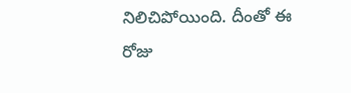నిలిచిపోయింది. దీంతో ఈ రోజు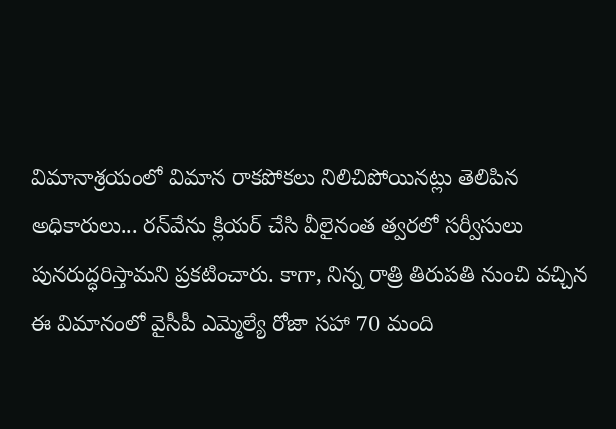విమానాశ్రయంలో విమాన రాకపోకలు నిలిచిపోయిన‌ట్లు తెలిపిన అధికారులు... రన్‌వేను క్లియర్‌ చేసి వీలైనంత త్వ‌ర‌లో సర్వీసులు పునరుద్ధరిస్తామని ప్ర‌క‌టించారు. కాగా, నిన్న రాత్రి తిరుపతి నుంచి వచ్చిన ఈ విమానంలో వైసీపీ ఎమ్మెల్యే రోజా సహా 70 మంది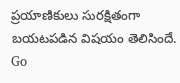ప్రయాణికులు సురక్షితంగా బయటపడిన విషయం తెలిసిందే.
Go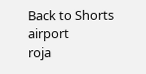Back to Shorts
airport
roja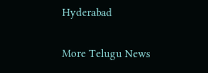Hyderabad

More Telugu News